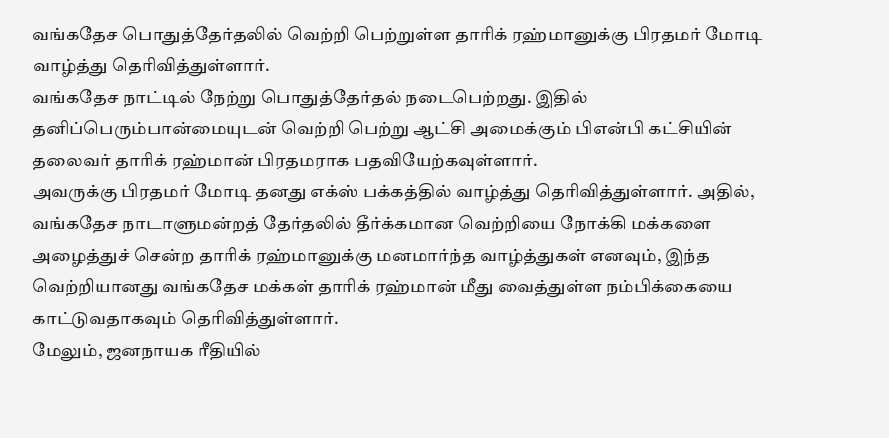வங்கதேச பொதுத்தேர்தலில் வெற்றி பெற்றுள்ள தாரிக் ரஹ்மானுக்கு பிரதமர் மோடி வாழ்த்து தெரிவித்துள்ளார்.
வங்கதேச நாட்டில் நேற்று பொதுத்தேர்தல் நடைபெற்றது. இதில் தனிப்பெரும்பான்மையுடன் வெற்றி பெற்று ஆட்சி அமைக்கும் பிஎன்பி கட்சியின் தலைவர் தாரிக் ரஹ்மான் பிரதமராக பதவியேற்கவுள்ளார்.
அவருக்கு பிரதமர் மோடி தனது எக்ஸ் பக்கத்தில் வாழ்த்து தெரிவித்துள்ளார். அதில், வங்கதேச நாடாளுமன்றத் தேர்தலில் தீர்க்கமான வெற்றியை நோக்கி மக்களை அழைத்துச் சென்ற தாரிக் ரஹ்மானுக்கு மனமார்ந்த வாழ்த்துகள் எனவும், இந்த வெற்றியானது வங்கதேச மக்கள் தாரிக் ரஹ்மான் மீது வைத்துள்ள நம்பிக்கையை காட்டுவதாகவும் தெரிவித்துள்ளார்.
மேலும், ஜனநாயக ரீதியில்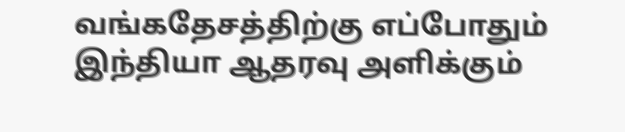வங்கதேசத்திற்கு எப்போதும் இந்தியா ஆதரவு அளிக்கும்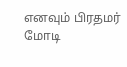எனவும் பிரதமர் மோடி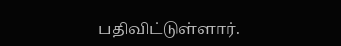பதிவிட்டுள்ளார்.